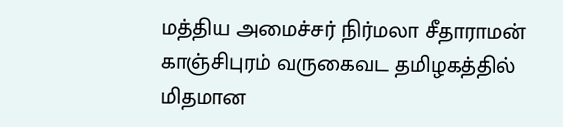மத்திய அமைச்சர் நிர்மலா சீதாராமன் காஞ்சிபுரம் வருகைவட தமிழகத்தில் மிதமான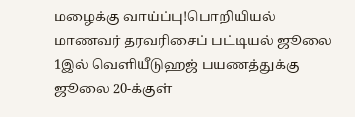மழைக்கு வாய்ப்பு!பொறியியல் மாணவர் தரவரிசைப் பட்டியல் ஜூலை 1இல் வெளியீடுஹஜ் பயணத்துக்கு ஜூலை 20-க்குள்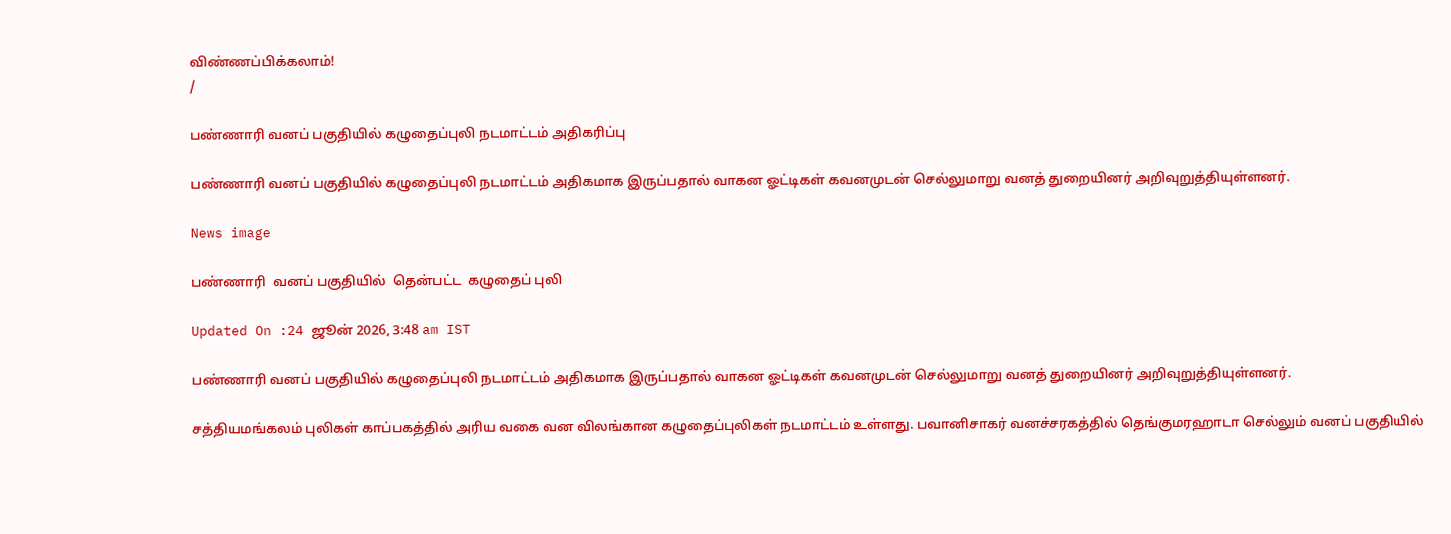விண்ணப்பிக்கலாம்!
/

பண்ணாரி வனப் பகுதியில் கழுதைப்புலி நடமாட்டம் அதிகரிப்பு

பண்ணாரி வனப் பகுதியில் கழுதைப்புலி நடமாட்டம் அதிகமாக இருப்பதால் வாகன ஓட்டிகள் கவனமுடன் செல்லுமாறு வனத் துறையினர் அறிவுறுத்தியுள்ளனர்.

News image

பண்ணாரி  வனப் பகுதியில்  தென்பட்ட  கழுதைப் புலி

Updated On :24 ஜூன் 2026, 3:48 am IST

பண்ணாரி வனப் பகுதியில் கழுதைப்புலி நடமாட்டம் அதிகமாக இருப்பதால் வாகன ஓட்டிகள் கவனமுடன் செல்லுமாறு வனத் துறையினர் அறிவுறுத்தியுள்ளனர்.

சத்தியமங்கலம் புலிகள் காப்பகத்தில் அரிய வகை வன விலங்கான கழுதைப்புலிகள் நடமாட்டம் உள்ளது. பவானிசாகர் வனச்சரகத்தில் தெங்குமரஹாடா செல்லும் வனப் பகுதியில்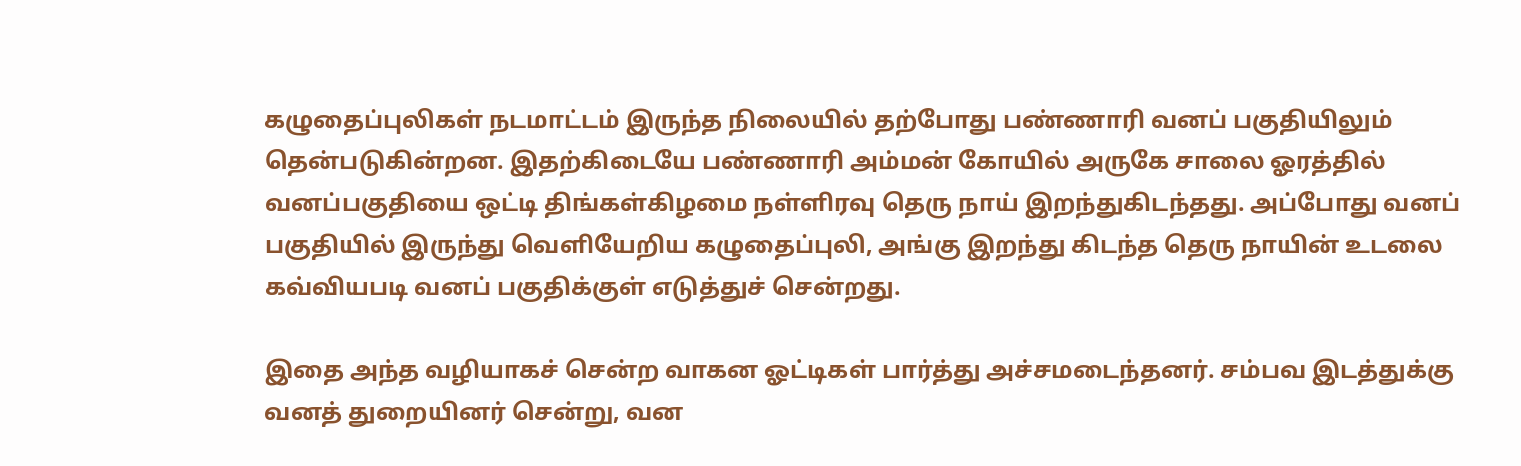கழுதைப்புலிகள் நடமாட்டம் இருந்த நிலையில் தற்போது பண்ணாரி வனப் பகுதியிலும் தென்படுகின்றன. இதற்கிடையே பண்ணாரி அம்மன் கோயில் அருகே சாலை ஓரத்தில் வனப்பகுதியை ஒட்டி திங்கள்கிழமை நள்ளிரவு தெரு நாய் இறந்துகிடந்தது. அப்போது வனப் பகுதியில் இருந்து வெளியேறிய கழுதைப்புலி, அங்கு இறந்து கிடந்த தெரு நாயின் உடலை கவ்வியபடி வனப் பகுதிக்குள் எடுத்துச் சென்றது.

இதை அந்த வழியாகச் சென்ற வாகன ஓட்டிகள் பார்த்து அச்சமடைந்தனர். சம்பவ இடத்துக்கு வனத் துறையினர் சென்று, வன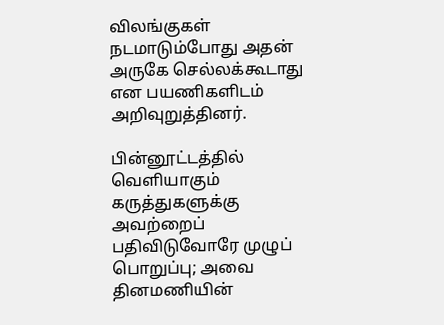விலங்குகள் நடமாடும்போது அதன் அருகே செல்லக்கூடாது என பயணிகளிடம் அறிவுறுத்தினர்.

பின்னூட்டத்தில் வெளியாகும் கருத்துகளுக்கு அவற்றைப் பதிவிடுவோரே முழுப் பொறுப்பு; அவை தினமணியின்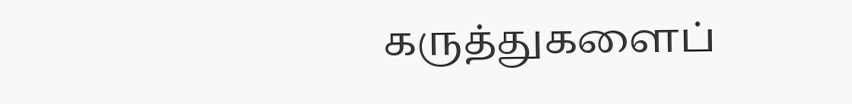கருத்துகளைப்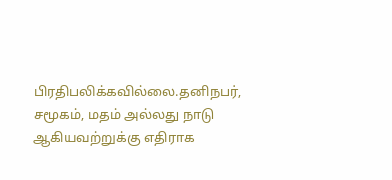பிரதிபலிக்கவில்லை.தனிநபர், சமூகம், மதம் அல்லது நாடு ஆகியவற்றுக்கு எதிராக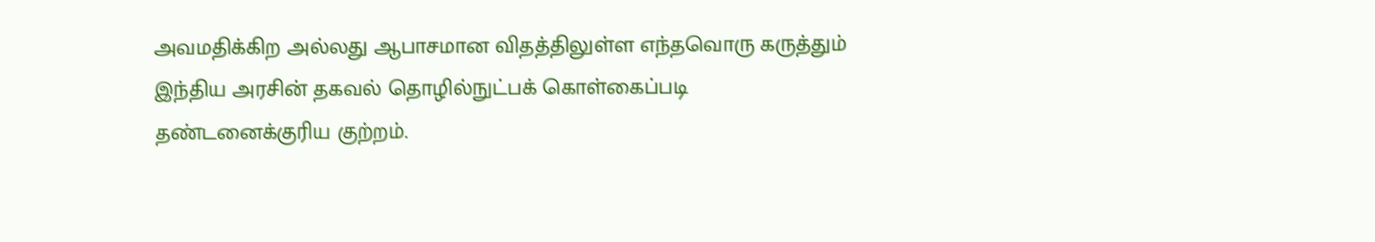அவமதிக்கிற அல்லது ஆபாசமான விதத்திலுள்ள எந்தவொரு கருத்தும் இந்திய அரசின் தகவல் தொழில்நுட்பக் கொள்கைப்படி தண்டனைக்குரிய குற்றம்.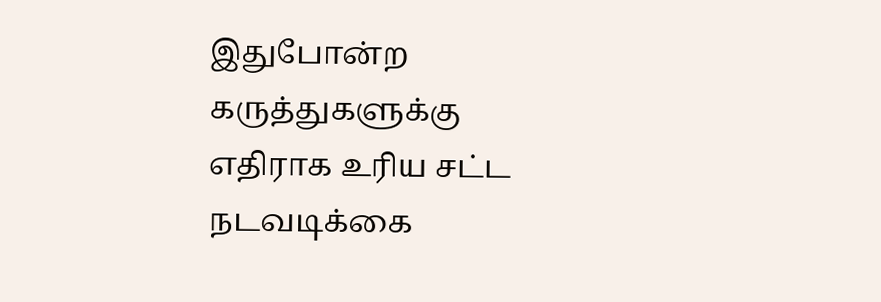இதுபோன்ற கருத்துகளுக்கு எதிராக உரிய சட்ட நடவடிக்கை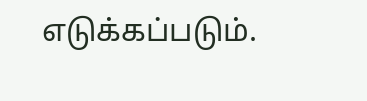எடுக்கப்படும்.